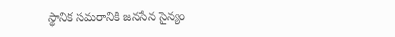స్థానిక సమరానికి జనసేన సైన్యం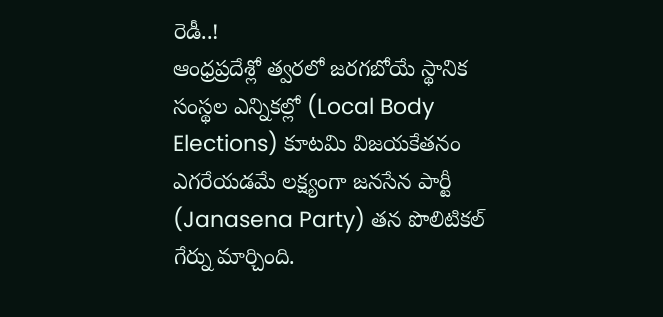రెడీ..!
ఆంధ్రప్రదేశ్లో త్వరలో జరగబోయే స్థానిక సంస్థల ఎన్నికల్లో (Local Body Elections) కూటమి విజయకేతనం ఎగరేయడమే లక్ష్యంగా జనసేన పార్టీ (Janasena Party) తన పొలిటికల్ గేర్ను మార్చింది.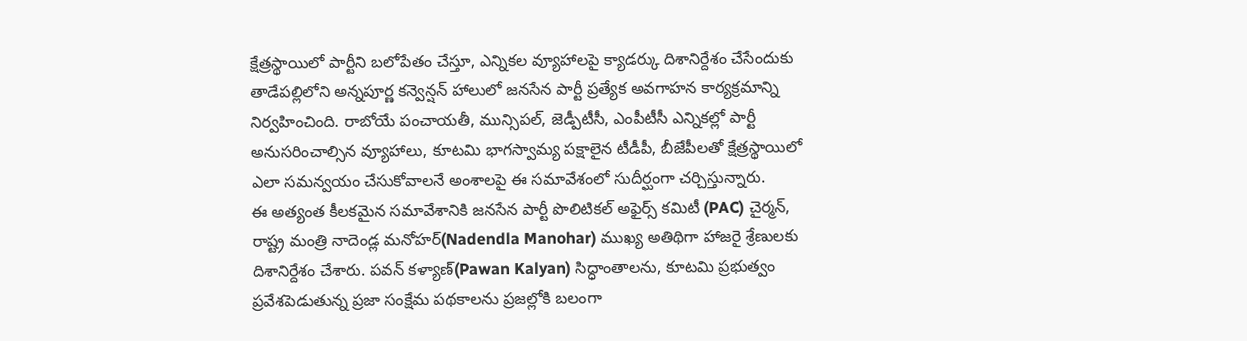క్షేత్రస్థాయిలో పార్టీని బలోపేతం చేస్తూ, ఎన్నికల వ్యూహాలపై క్యాడర్కు దిశానిర్దేశం చేసేందుకు తాడేపల్లిలోని అన్నపూర్ణ కన్వెన్షన్ హాలులో జనసేన పార్టీ ప్రత్యేక అవగాహన కార్యక్రమాన్ని నిర్వహించింది. రాబోయే పంచాయతీ, మున్సిపల్, జెడ్పీటీసీ, ఎంపీటీసీ ఎన్నికల్లో పార్టీ అనుసరించాల్సిన వ్యూహాలు, కూటమి భాగస్వామ్య పక్షాలైన టీడీపీ, బీజేపీలతో క్షేత్రస్థాయిలో ఎలా సమన్వయం చేసుకోవాలనే అంశాలపై ఈ సమావేశంలో సుదీర్ఘంగా చర్చిస్తున్నారు.
ఈ అత్యంత కీలకమైన సమావేశానికి జనసేన పార్టీ పొలిటికల్ అఫైర్స్ కమిటీ (PAC) చైర్మన్, రాష్ట్ర మంత్రి నాదెండ్ల మనోహర్(Nadendla Manohar) ముఖ్య అతిథిగా హాజరై శ్రేణులకు దిశానిర్దేశం చేశారు. పవన్ కళ్యాణ్(Pawan Kalyan) సిద్ధాంతాలను, కూటమి ప్రభుత్వం ప్రవేశపెడుతున్న ప్రజా సంక్షేమ పథకాలను ప్రజల్లోకి బలంగా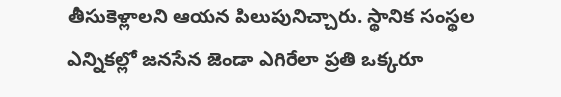తీసుకెళ్లాలని ఆయన పిలుపునిచ్చారు. స్థానిక సంస్థల ఎన్నికల్లో జనసేన జెండా ఎగిరేలా ప్రతి ఒక్కరూ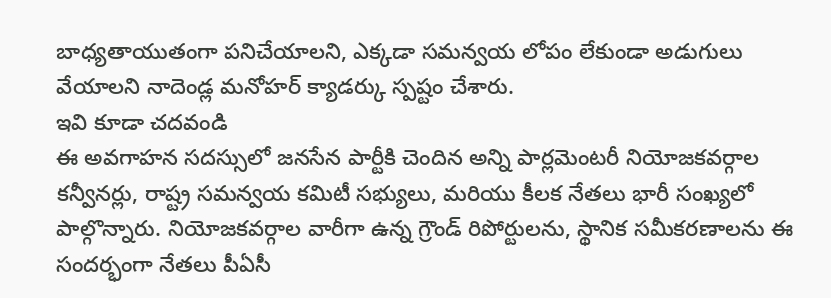బాధ్యతాయుతంగా పనిచేయాలని, ఎక్కడా సమన్వయ లోపం లేకుండా అడుగులు వేయాలని నాదెండ్ల మనోహర్ క్యాడర్కు స్పష్టం చేశారు.
ఇవి కూడా చదవండి
ఈ అవగాహన సదస్సులో జనసేన పార్టీకి చెందిన అన్ని పార్లమెంటరీ నియోజకవర్గాల కన్వీనర్లు, రాష్ట్ర సమన్వయ కమిటీ సభ్యులు, మరియు కీలక నేతలు భారీ సంఖ్యలో పాల్గొన్నారు. నియోజకవర్గాల వారీగా ఉన్న గ్రౌండ్ రిపోర్టులను, స్థానిక సమీకరణాలను ఈ సందర్భంగా నేతలు పీఏసీ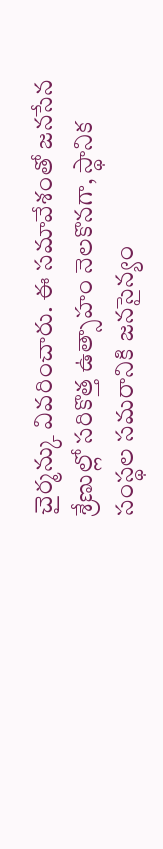చైర్మన్కు వివరించారు. ఈ సమావేశంతో జనసేన శ్రేణుల్లో సరికొత్త ఉత్సాహం నెలకొనగా, స్థానిక సంస్థల సమరానికి జనసైన్యం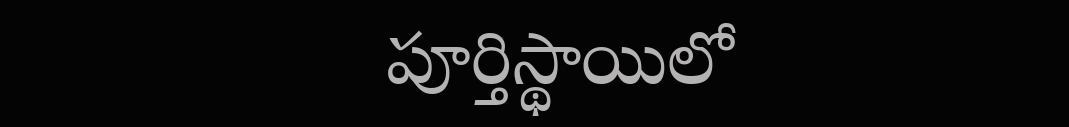పూర్తిస్థాయిలో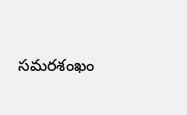సమరశంఖం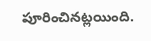పూరించినట్లయింది.